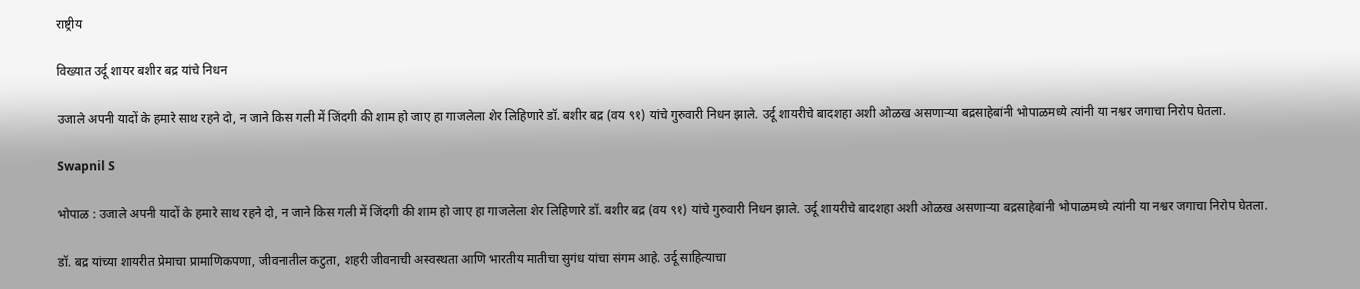राष्ट्रीय

विख्यात उर्दू शायर बशीर बद्र यांचे निधन

उजाले अपनी यादों के हमारे साथ रहने दो, न जाने किस गली में जिंदगी की शाम हो जाए हा गाजलेला शेर लिहिणारे डॉ. बशीर बद्र (वय ९१) यांचे गुरुवारी निधन झाले. उर्दू शायरीचे बादशहा अशी ओळख असणाऱ्या बद्रसाहेबांनी भोपाळमध्ये त्यांनी या नश्वर जगाचा निरोप घेतला.

Swapnil S

भोपाळ : उजाले अपनी यादों के हमारे साथ रहने दो, न जाने किस गली में जिंदगी की शाम हो जाए हा गाजलेला शेर लिहिणारे डॉ. बशीर बद्र (वय ९१) यांचे गुरुवारी निधन झाले. उर्दू शायरीचे बादशहा अशी ओळख असणाऱ्या बद्रसाहेबांनी भोपाळमध्ये त्यांनी या नश्वर जगाचा निरोप घेतला.

डॉ. बद्र यांच्या शायरीत प्रेमाचा प्रामाणिकपणा, जीवनातील कटुता, शहरी जीवनाची अस्वस्थता आणि भारतीय मातीचा सुगंध यांचा संगम आहे. उर्दू साहित्याचा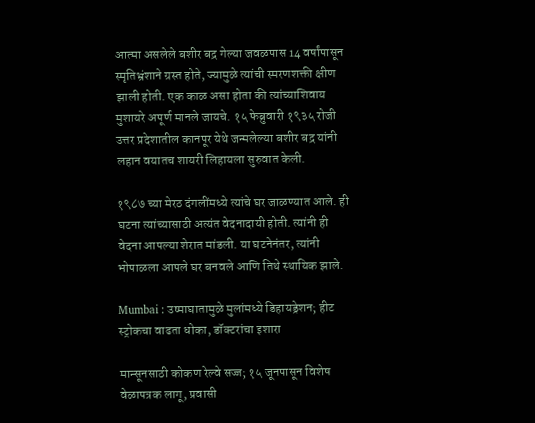आत्मा असलेले बशीर बद्र गेल्या जवळपास 14 वर्षांपासून स्मृतिभ्रंशाने ग्रस्त होते, ज्यामुळे त्यांची स्मरणशक्ती क्षीण झाली होती. एक काळ असा होता की त्यांच्याशिवाय मुशायरे अपूर्ण मानले जायचे. १५ फेब्रुवारी १९३५ रोजी उत्तर प्रदेशातील कानपूर येथे जन्मलेल्या बशीर बद्र यांनी लहान वयातच शायरी लिहायला सुरुवात केली.

१९८७ च्या मेरठ दंगलींमध्ये त्यांचे घर जाळण्यात आले. ही घटना त्यांच्यासाठी अत्यंत वेदनादायी होती. त्यांनी ही वेदना आपल्या शेरात मांडली. या घटनेनंतर, त्यांनी भोपाळला आपले घर बनवले आणि तिथे स्थायिक झाले.

Mumbai : उष्माघातामुळे मुलांमध्ये डिहायड्रेशन; हीट स्ट्रोकचा वाढता धोका, डॉक्टरांचा इशारा

मान्सूनसाठी कोकण रेल्वे सज्ज; १५ जूनपासून विशेष वेळापत्रक लागू, प्रवासी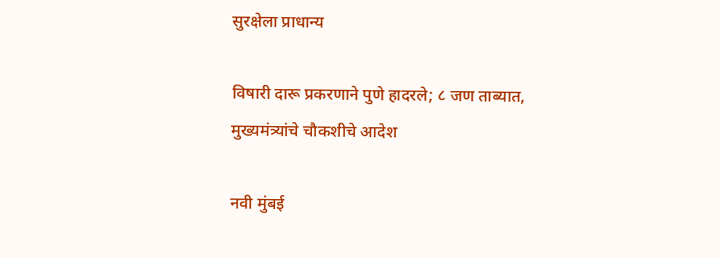सुरक्षेला प्राधान्य

विषारी दारू प्रकरणाने पुणे हादरले; ८ जण ताब्यात, मुख्यमंत्र्यांचे चौकशीचे आदेश

नवी मुंबई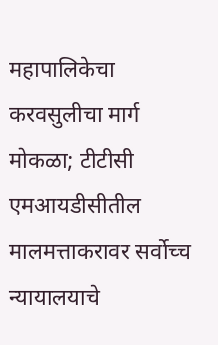महापालिकेचा करवसुलीचा मार्ग मोकळा; टीटीसी एमआयडीसीतील मालमत्ताकरावर सर्वोच्च न्यायालयाचे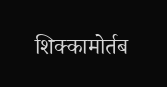शिक्कामोर्तब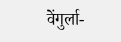वेंगुर्ला-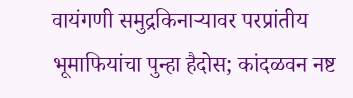वायंगणी समुद्रकिनाऱ्यावर परप्रांतीय भूमाफियांचा पुन्हा हैदोस; कांदळवन नष्ट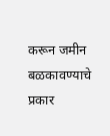करून जमीन बळकावण्याचे प्रकार